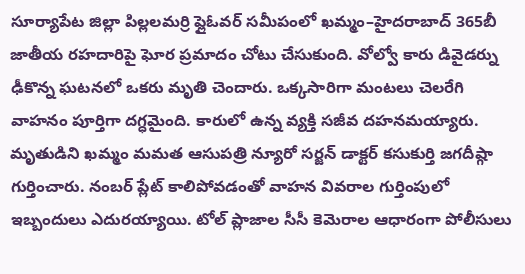సూర్యాపేట జిల్లా పిల్లలమర్రి ఫ్లైఓవర్ సమీపంలో ఖమ్మం–హైదరాబాద్ 365బీ జాతీయ రహదారిపై ఘోర ప్రమాదం చోటు చేసుకుంది. వోల్వో కారు డివైడర్ను ఢీకొన్న ఘటనలో ఒకరు మృతి చెందారు. ఒక్కసారిగా మంటలు చెలరేగి వాహనం పూర్తిగా దగ్ధమైంది. కారులో ఉన్న వ్యక్తి సజీవ దహనమయ్యారు. మృతుడిని ఖమ్మం మమత ఆసుపత్రి న్యూరో సర్జన్ డాక్టర్ కసుకుర్తి జగదీష్గా గుర్తించారు. నంబర్ ప్లేట్ కాలిపోవడంతో వాహన వివరాల గుర్తింపులో ఇబ్బందులు ఎదురయ్యాయి. టోల్ ప్లాజాల సీసీ కెమెరాల ఆధారంగా పోలీసులు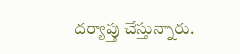దర్యాప్తు చేస్తున్నారు.